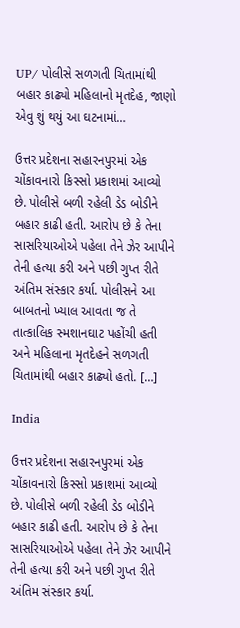UP/ પોલીસે સળગતી ચિતામાંથી બહાર કાઢ્યો મહિલાનો મૃતદેહ, જાણો એવુ શું થયું આ ઘટનામાં…

ઉત્તર પ્રદેશના સહારનપુરમાં એક ચોંકાવનારો કિસ્સો પ્રકાશમાં આવ્યો છે. પોલીસે બળી રહેલી ડેડ બોડીને બહાર કાઢી હતી. આરોપ છે કે તેના સાસરિયાઓએ પહેલા તેને ઝેર આપીને તેની હત્યા કરી અને પછી ગુપ્ત રીતે અંતિમ સંસ્કાર કર્યા. પોલીસને આ બાબતનો ખ્યાલ આવતા જ તે તાત્કાલિક સ્મશાનઘાટ પહોંચી હતી અને મહિલાના મૃતદેહને સળગતી ચિતામાંથી બહાર કાઢ્યો હતો. […]

India

ઉત્તર પ્રદેશના સહારનપુરમાં એક ચોંકાવનારો કિસ્સો પ્રકાશમાં આવ્યો છે. પોલીસે બળી રહેલી ડેડ બોડીને બહાર કાઢી હતી. આરોપ છે કે તેના સાસરિયાઓએ પહેલા તેને ઝેર આપીને તેની હત્યા કરી અને પછી ગુપ્ત રીતે અંતિમ સંસ્કાર કર્યા.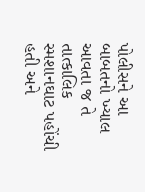પોલીસને આ બાબતનો ખ્યાલ આવતા જ તે તાત્કાલિક સ્મશાનઘાટ પહોંચી હતી અને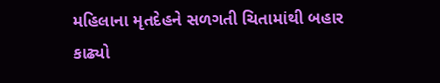મહિલાના મૃતદેહને સળગતી ચિતામાંથી બહાર કાઢ્યો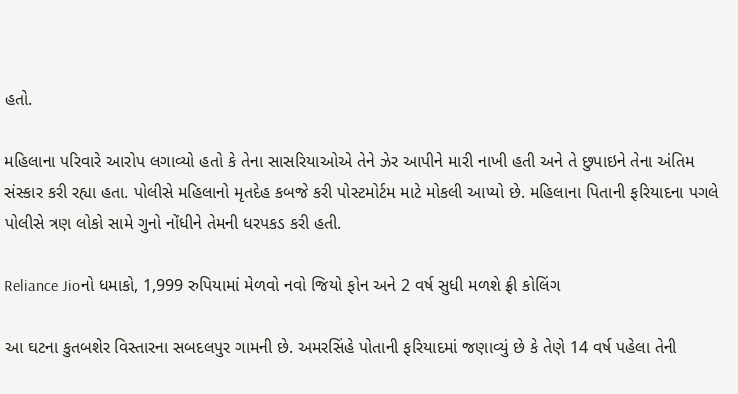હતો.

મહિલાના પરિવારે આરોપ લગાવ્યો હતો કે તેના સાસરિયાઓએ તેને ઝેર આપીને મારી નાખી હતી અને તે છુપાઇને તેના અંતિમ સંસ્કાર કરી રહ્યા હતા. પોલીસે મહિલાનો મૃતદેહ કબજે કરી પોસ્ટમોર્ટમ માટે મોકલી આપ્યો છે. મહિલાના પિતાની ફરિયાદના પગલે પોલીસે ત્રણ લોકો સામે ગુનો નોંધીને તેમની ધરપકડ કરી હતી.

Reliance Jioનો ધમાકો, 1,999 રુપિયામાં મેળવો નવો જિયો ફોન અને 2 વર્ષ સુધી મળશે ફ્રી કોલિંગ

આ ઘટના કુતબશેર વિસ્તારના સબદલપુર ગામની છે. અમરસિંહે પોતાની ફરિયાદમાં જણાવ્યું છે કે તેણે 14 વર્ષ પહેલા તેની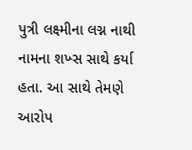પુત્રી લક્ષ્મીના લગ્ન નાથી નામના શખ્સ સાથે કર્યા હતા. આ સાથે તેમણે આરોપ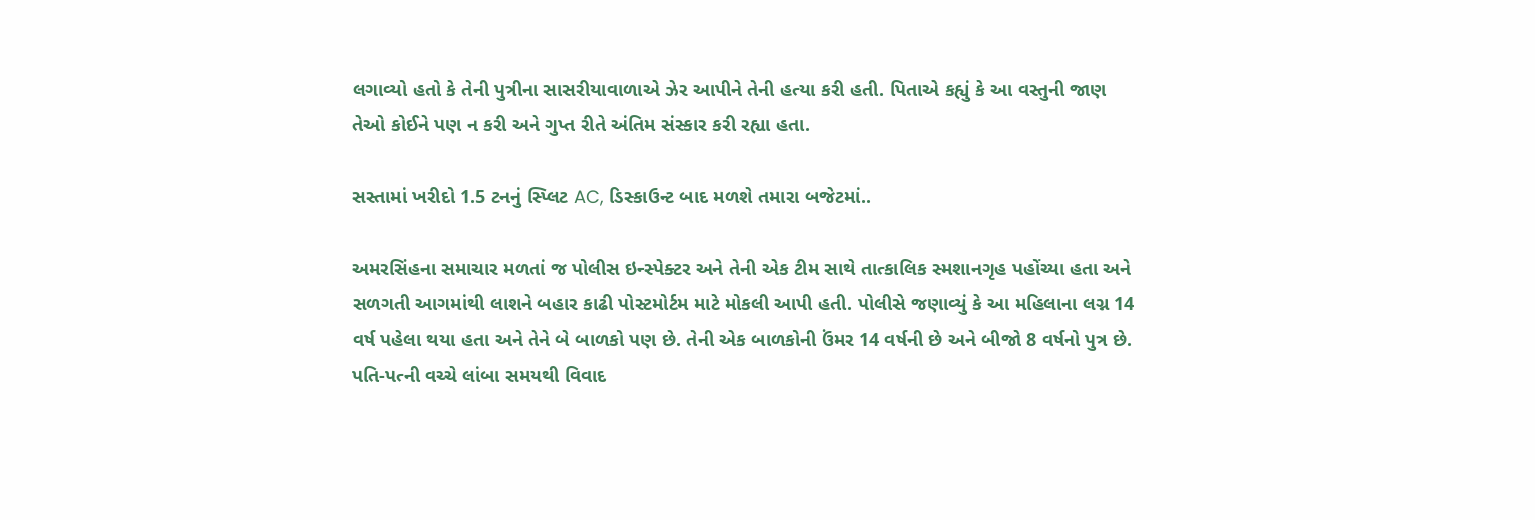લગાવ્યો હતો કે તેની પુત્રીના સાસરીયાવાળાએ ઝેર આપીને તેની હત્યા કરી હતી. પિતાએ કહ્યું કે આ વસ્તુની જાણ તેઓ કોઈને પણ ન કરી અને ગુપ્ત રીતે અંતિમ સંસ્કાર કરી રહ્યા હતા.

સસ્તામાં ખરીદો 1.5 ટનનું સ્પ્લિટ AC, ડિસ્કાઉન્ટ બાદ મળશે તમારા બજેટમાં..

અમરસિંહના સમાચાર મળતાં જ પોલીસ ઇન્સ્પેક્ટર અને તેની એક ટીમ સાથે તાત્કાલિક સ્મશાનગૃહ પહોંચ્યા હતા અને સળગતી આગમાંથી લાશને બહાર કાઢી પોસ્ટમોર્ટમ માટે મોકલી આપી હતી. પોલીસે જણાવ્યું કે આ મહિલાના લગ્ન 14 વર્ષ પહેલા થયા હતા અને તેને બે બાળકો પણ છે. તેની એક બાળકોની ઉંમર 14 વર્ષની છે અને બીજો 8 વર્ષનો પુત્ર છે. પતિ-પત્ની વચ્ચે લાંબા સમયથી વિવાદ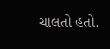ચાલતો હતો.